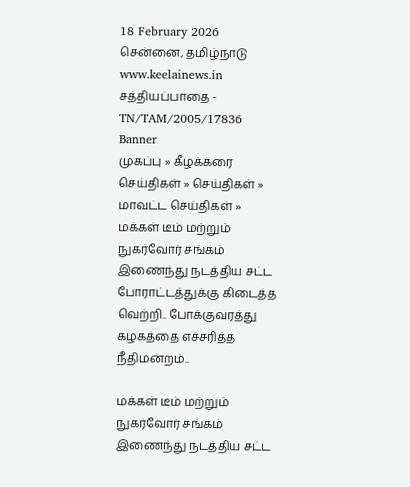18 February 2026 சென்னை, தமிழ்நாடு
www.keelainews.in
சத்தியப்பாதை - TN/TAM/2005/17836
Banner
முகப்பு » கீழக்கரை செய்திகள் » செய்திகள் » மாவட்ட செய்திகள் » மக்கள் டீம் மற்றும் நுகர்வோர் சங்கம் இணைந்து நடத்திய சட்ட போராட்டத்துக்கு கிடைத்த வெற்றி.. போக்குவரத்து கழகத்தை எச்சரித்த நீதிமன்றம்..

மக்கள் டீம் மற்றும் நுகர்வோர் சங்கம் இணைந்து நடத்திய சட்ட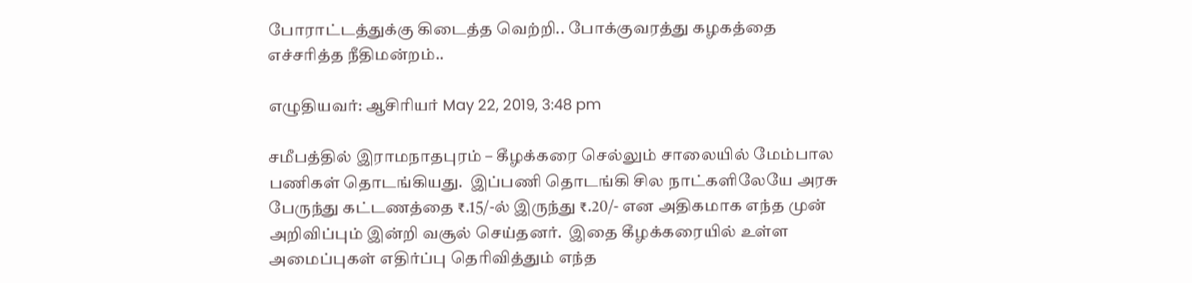போராட்டத்துக்கு கிடைத்த வெற்றி.. போக்குவரத்து கழகத்தை எச்சரித்த நீதிமன்றம்..

எழுதியவர்: ஆசிரியர் May 22, 2019, 3:48 pm

சமீபத்தில் இராமநாதபுரம் – கீழக்கரை செல்லும் சாலையில் மேம்பால பணிகள் தொடங்கியது.  இப்பணி தொடங்கி சில நாட்களிலேயே அரசு பேருந்து கட்டணத்தை ₹.15/-ல் இருந்து ₹.20/- என அதிகமாக எந்த முன் அறிவிப்பும் இன்றி வசூல் செய்தனர்.  இதை கீழக்கரையில் உள்ள அமைப்புகள் எதிர்ப்பு தெரிவித்தும் எந்த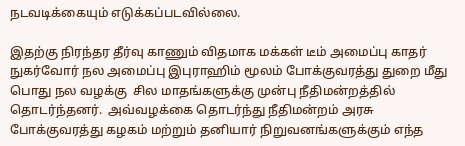நடவடிக்கையும் எடுக்கப்படவில்லை.

இதற்கு நிரந்தர தீர்வு காணும் விதமாக மக்கள் டீம் அமைப்பு காதர் நுகர்வோர் நல அமைப்பு இபுராஹிம் மூலம் போக்குவரத்து துறை மீது பொது நல வழக்கு  சில மாதங்களுக்கு முன்பு நீதிமன்றத்தில்  தொடர்ந்தனர்.  அவ்வழக்கை தொடர்ந்து நீதிமன்றம் அரசு போக்குவரத்து கழகம் மற்றும் தனியார் நிறுவனங்களுக்கும் எந்த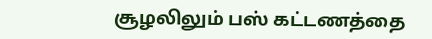சூழலிலும் பஸ் கட்டணத்தை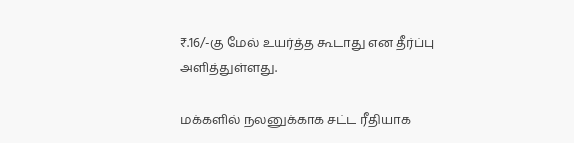₹.16/-கு மேல் உயர்த்த கூடாது என தீர்ப்பு அளித்துள்ளது.

மக்களில் நலனுக்காக சட்ட ரீதியாக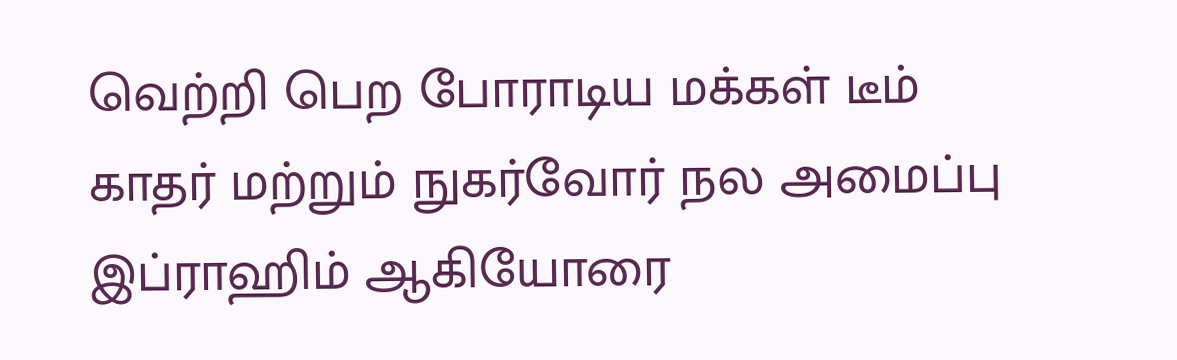வெற்றி பெற போராடிய மக்கள் டீம் காதர் மற்றும் நுகர்வோர் நல அமைப்பு இப்ராஹிம் ஆகியோரை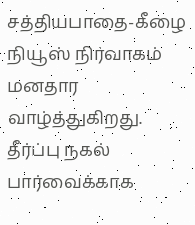சத்தியபாதை-கீழை நியூஸ் நிர்வாகம் மனதார வாழ்த்துகிறது.  தீர்ப்பு நகல் பார்வைக்காக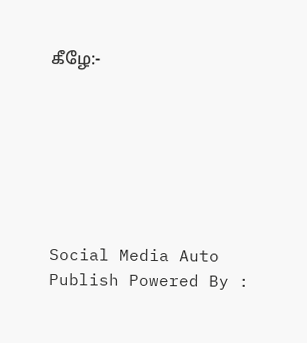கீழே:-







Social Media Auto Publish Powered By :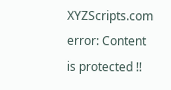XYZScripts.com
error: Content is protected !!